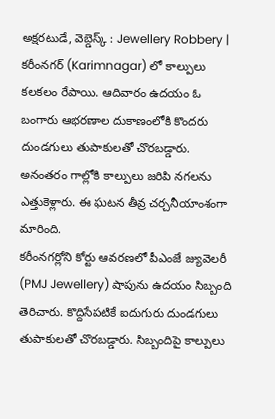అక్షరటుడే, వెబ్డెస్క్ : Jewellery Robbery | కరీంనగర్ (Karimnagar) లో కాల్పులు కలకలం రేపాయి. ఆదివారం ఉదయం ఓ బంగారు ఆభరణాల దుకాణంలోకి కొందరు దుండగులు తుపాకులతో చొరబడ్డారు. అనంతరం గాల్లోకి కాల్పులు జరిపి నగలను ఎత్తుకెళ్లారు. ఈ ఘటన తీవ్ర చర్చనీయాంశంగా మారింది.
కరీంనగర్లోని కోర్టు ఆవరణలో పీఎంజే జ్యువెలరీ (PMJ Jewellery) షాపును ఉదయం సిబ్బంది తెరిచారు. కొద్దిసేపటికే ఐదుగురు దుండగులు తుపాకులతో చొరబడ్డారు. సిబ్బందిపై కాల్పులు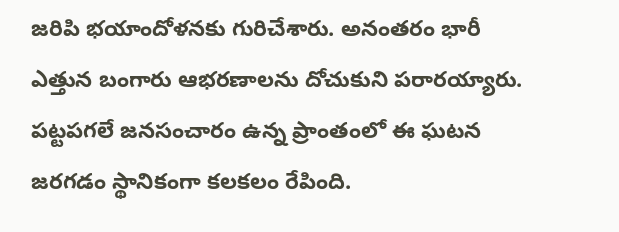జరిపి భయాందోళనకు గురిచేశారు. అనంతరం భారీ ఎత్తున బంగారు ఆభరణాలను దోచుకుని పరారయ్యారు. పట్టపగలే జనసంచారం ఉన్న ప్రాంతంలో ఈ ఘటన జరగడం స్థానికంగా కలకలం రేపింది.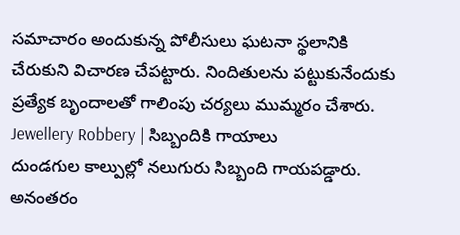సమాచారం అందుకున్న పోలీసులు ఘటనా స్థలానికి చేరుకుని విచారణ చేపట్టారు. నిందితులను పట్టుకునేందుకు ప్రత్యేక బృందాలతో గాలింపు చర్యలు ముమ్మరం చేశారు.
Jewellery Robbery | సిబ్బందికి గాయాలు
దుండగుల కాల్పుల్లో నలుగురు సిబ్బంది గాయపడ్డారు. అనంతరం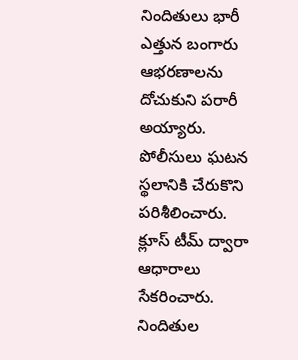నిందితులు భారీ ఎత్తున బంగారు ఆభరణాలను దోచుకుని పరారీ అయ్యారు. పోలీసులు ఘటన స్థలానికి చేరుకొని పరిశీలించారు. క్లూస్ టీమ్ ద్వారా ఆధారాలు సేకరించారు. నిందితుల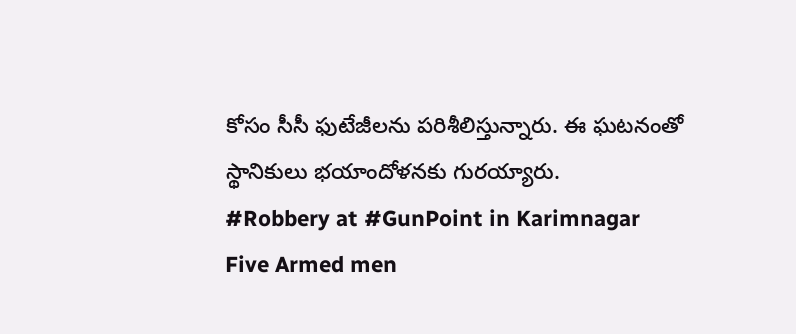కోసం సీసీ ఫుటేజీలను పరిశీలిస్తున్నారు. ఈ ఘటనంతో స్థానికులు భయాందోళనకు గురయ్యారు.
#Robbery at #GunPoint in Karimnagar
Five Armed men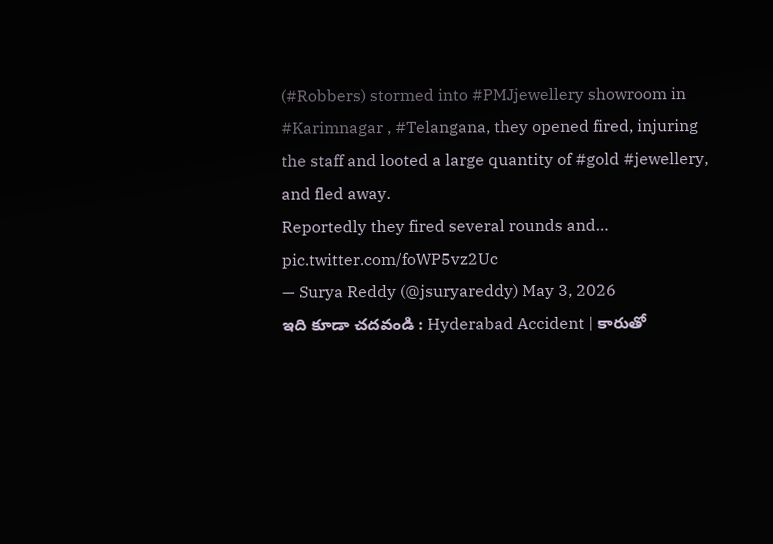(#Robbers) stormed into #PMJjewellery showroom in #Karimnagar , #Telangana, they opened fired, injuring the staff and looted a large quantity of #gold #jewellery, and fled away.
Reportedly they fired several rounds and… pic.twitter.com/foWP5vz2Uc
— Surya Reddy (@jsuryareddy) May 3, 2026
ఇది కూడా చదవండి : Hyderabad Accident | కారుతో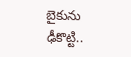బైకును ఢీకొట్టి..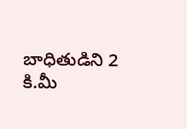బాధితుడిని 2 కి.మీ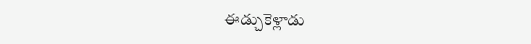ఈడ్చుకెళ్లాడు